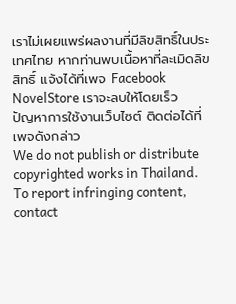เราไม่เผยแพร่ผลงานที่มีลิขสิทธิ์ในประเทศไทย หากท่านพบเนื้อหาที่ละเมิดลิขสิทธิ์ แจ้งได้ที่เพจ Facebook NovelStore เราจะลบให้โดยเร็ว
ปัญหาการใช้งานเว็บไซต์ ติดต่อได้ที่เพจดังกล่าว
We do not publish or distribute copyrighted works in Thailand. To report infringing content, contact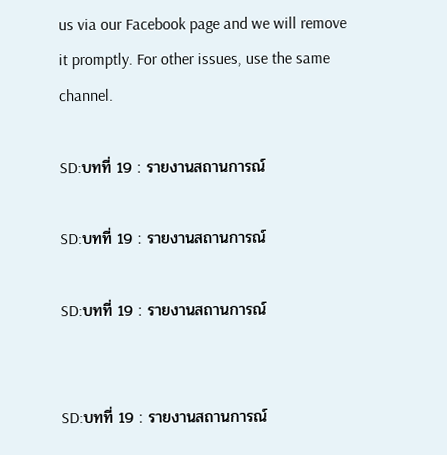us via our Facebook page and we will remove it promptly. For other issues, use the same channel.

SD:บทที่ 19 : รายงานสถานการณ์

SD:บทที่ 19 : รายงานสถานการณ์

SD:บทที่ 19 : รายงานสถานการณ์


SD:บทที่ 19 : รายงานสถานการณ์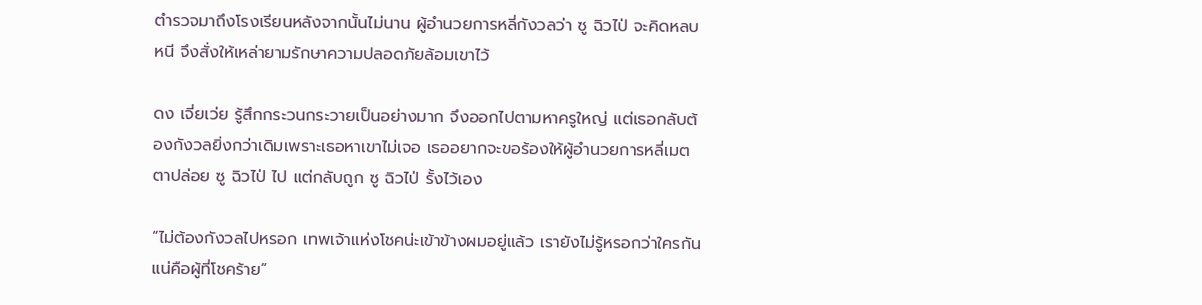ตำรวจมาถึงโรงเรียนหลังจากนั้นไม่นาน ผู้อำนวยการหลี่กังวลว่า ซู ฉิวไป่ จะคิดหลบหนี จึงสั่งให้เหล่ายามรักษาความปลอดภัยล้อมเขาไว้

ดง เจี่ยเว่ย รู้สึกกระวนกระวายเป็นอย่างมาก จึงออกไปตามหาครูใหญ่ แต่เธอกลับต้องกังวลยิ่งกว่าเดิมเพราะเธอหาเขาไม่เจอ เธออยากจะขอร้องให้ผู้อำนวยการหลี่เมตตาปล่อย ซู ฉิวไป่ ไป แต่กลับถูก ซู ฉิวไป่ รั้งไว้เอง

“ไม่ต้องกังวลไปหรอก เทพเจ้าแห่งโชคน่ะเข้าข้างผมอยู่แล้ว เรายังไม่รู้หรอกว่าใครกันแน่คือผู้ที่โชคร้าย”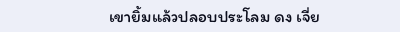เขายิ้มแล้วปลอบประโลม ดง เจี่ย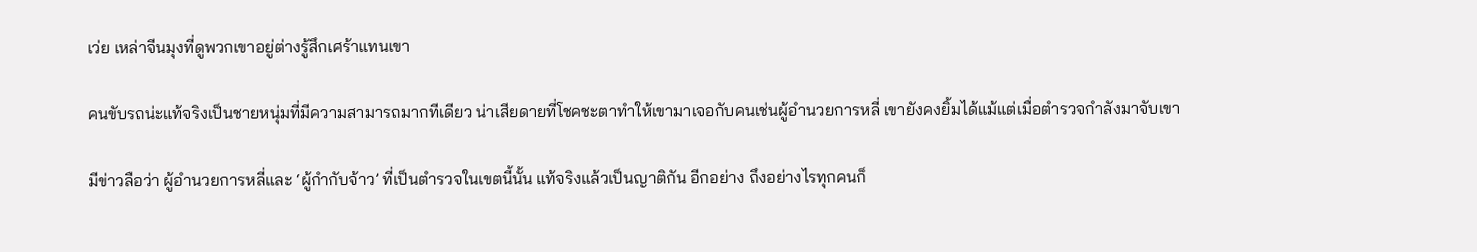เว่ย เหล่าจีนมุงที่ดูพวกเขาอยู่ต่างรู้สึกเศร้าแทนเขา

คนขับรถน่ะแท้จริงเป็นชายหนุ่มที่มีความสามารถมากทีเดียว น่าเสียดายที่โชคชะตาทำให้เขามาเจอกับคนเช่นผู้อำนวยการหลี่ เขายังคงยิ้มได้แม้แต่เมื่อตำรวจกำลังมาจับเขา

มีข่าวลือว่า ผู้อำนวยการหลี่และ ‘ผู้กำกับจ้าว’ ที่เป็นตำรวจในเขตนี้นั้น แท้จริงแล้วเป็นญาติกัน อีกอย่าง ถึงอย่างไรทุกคนก็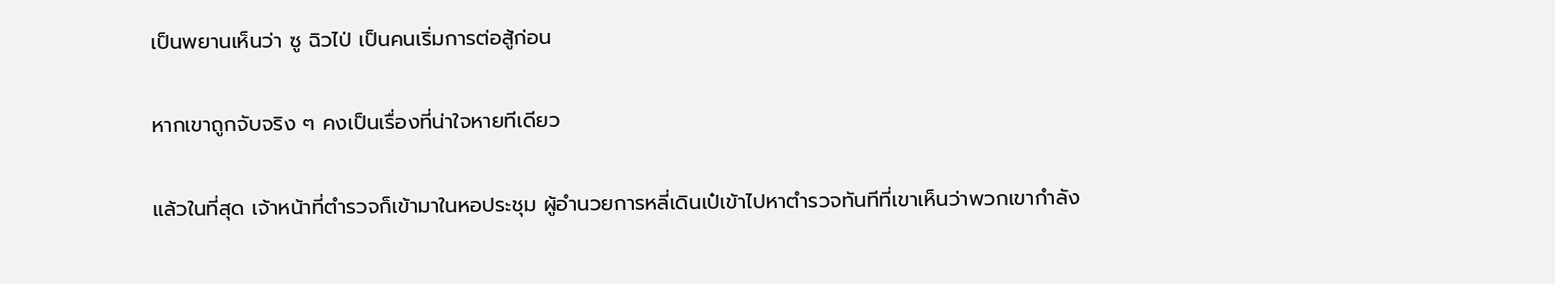เป็นพยานเห็นว่า ซู ฉิวไป่ เป็นคนเริ่มการต่อสู้ก่อน

หากเขาถูกจับจริง ๆ คงเป็นเรื่องที่น่าใจหายทีเดียว

แล้วในที่สุด เจ้าหน้าที่ตำรวจก็เข้ามาในหอประชุม ผู้อำนวยการหลี่เดินเป๋เข้าไปหาตำรวจทันทีที่เขาเห็นว่าพวกเขากำลัง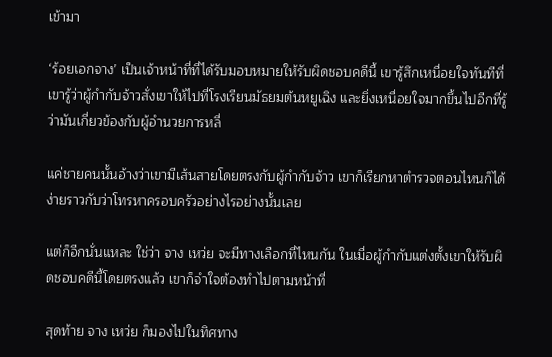เข้ามา

‘ร้อยเอกจาง’ เป็นเจ้าหน้าที่ที่ได้รับมอบหมายให้รับผิดชอบคดีนี้ เขารู้สึกเหนื่อยใจทันทีที่เขารู้ว่าผู้กำกับจ้าวสั่งเขาให้ไปที่โรงเรียนมัธยมต้นหยูเฉิง และยิ่งเหนื่อยใจมากขึ้นไปอีกที่รู้ว่ามันเกี่ยวข้องกับผู้อำนวยการหลี่

แค่ชายคนนั้นอ้างว่าเขามีเส้นสายโดยตรงกับผู้กำกับจ้าว เขาก็เรียกหาตำรวจตอนไหนก็ได้ ง่ายราวกับว่าโทรหาครอบครัวอย่างไรอย่างนั้นเลย

แต่ก็อีกนั่นแหละ ใช่ว่า จาง เหว่ย จะมีทางเลือกที่ไหนกัน ในเมื่อผู้กำกับแต่งตั้งเขาให้รับผิดชอบคดีนี้โดยตรงแล้ว เขาก็จำใจต้องทำไปตามหน้าที่

สุดท้าย จาง เหว่ย ก็มองไปในทิศทาง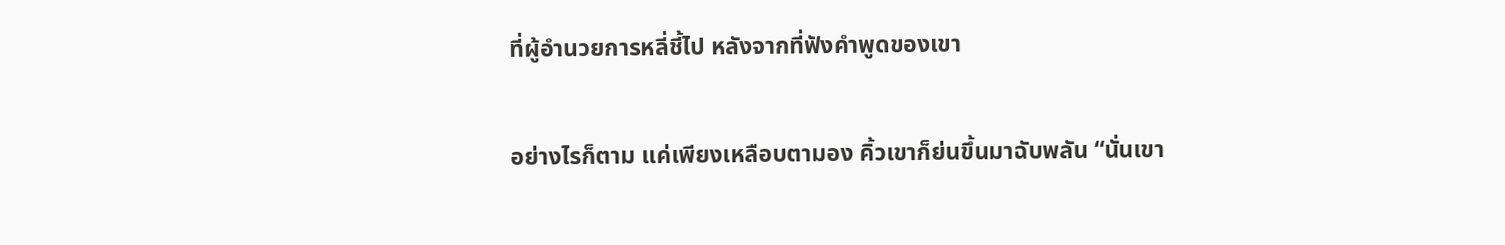ที่ผู้อำนวยการหลี่ชี้ไป หลังจากที่ฟังคำพูดของเขา

อย่างไรก็ตาม แค่เพียงเหลือบตามอง คิ้วเขาก็ย่นขึ้นมาฉับพลัน “นั่นเขา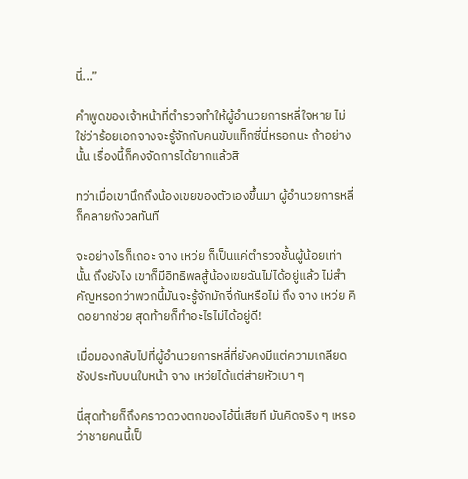นี่...”

คำพูดของเจ้าหน้าที่ตำรวจทำให้ผู้อำนวยการหลี่ใจหาย ไม่ใช่ว่าร้อยเอกจางจะรู้จักกับคนขับแท็กซี่นี่หรอกนะ ถ้าอย่างนั้น เรื่องนี้ก็คงจัดการได้ยากแล้วสิ

ทว่าเมื่อเขานึกถึงน้องเขยของตัวเองขึ้นมา ผู้อำนวยการหลี่ก็คลายกังวลทันที

จะอย่างไรก็เถอะ จาง เหว่ย ก็เป็นแค่ตำรวจชั้นผู้น้อยเท่านั้น ถึงยังไง เขาก็มีอิทธิพลสู้น้องเขยฉันไม่ได้อยู่แล้ว ไม่สำคัญหรอกว่าพวกนี้มันจะรู้จักมักจี่กันหรือไม่ ถึง จาง เหว่ย คิดอยากช่วย สุดท้ายก็ทำอะไรไม่ได้อยู่ดี!

เมื่อมองกลับไปที่ผู้อำนวยการหลี่ที่ยังคงมีแต่ความเกลียดชังประทับบนใบหน้า จาง เหว่ยได้แต่ส่ายหัวเบา ๆ

นี่สุดท้ายก็ถึงคราวดวงตกของไอ้นี่เสียที มันคิดจริง ๆ เหรอว่าชายคนนี้เป็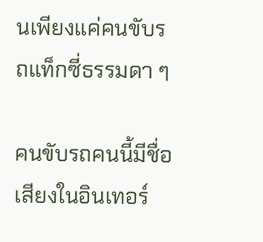นเพียงแค่คนขับรถแท็กซี่ธรรมดา ๆ

คนขับรถคนนี้มีชื่อเสียงในอินเทอร์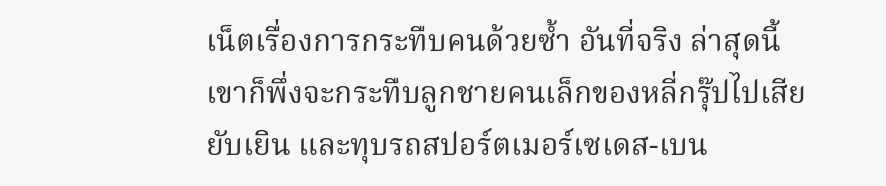เน็ตเรื่องการกระทืบคนด้วยซ้ำ อันที่จริง ล่าสุดนี้เขาก็พึ่งจะกระทืบลูกชายคนเล็กของหลี่กรุ๊ปไปเสียยับเยิน และทุบรถสปอร์ตเมอร์เซเดส-เบน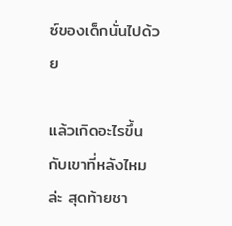ซ์ของเด็กนั่นไปด้วย

แล้วเกิดอะไรขึ้นกับเขาที่หลังไหมล่ะ สุดท้ายชา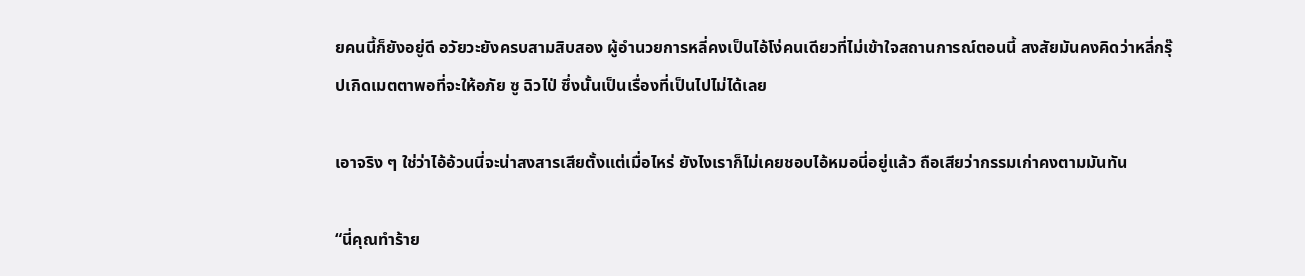ยคนนี้ก็ยังอยู่ดี อวัยวะยังครบสามสิบสอง ผู้อำนวยการหลี่คงเป็นไอ้โง่คนเดียวที่ไม่เข้าใจสถานการณ์ตอนนี้ สงสัยมันคงคิดว่าหลี่กรุ๊ปเกิดเมตตาพอที่จะให้อภัย ซู ฉิวไป่ ซึ่งนั้นเป็นเรื่องที่เป็นไปไม่ได้เลย

เอาจริง ๆ ใช่ว่าไอ้อ้วนนี่จะน่าสงสารเสียตั้งแต่เมื่อไหร่ ยังไงเราก็ไม่เคยชอบไอ้หมอนี่อยู่แล้ว ถือเสียว่ากรรมเก่าคงตามมันทัน

“นี่คุณทำร้าย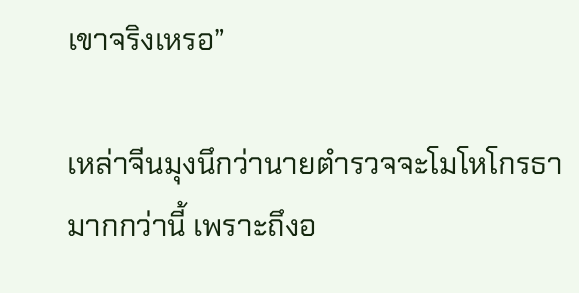เขาจริงเหรอ”

เหล่าจีนมุงนึกว่านายตำรวจจะโมโหโกรธามากกว่านี้ เพราะถึงอ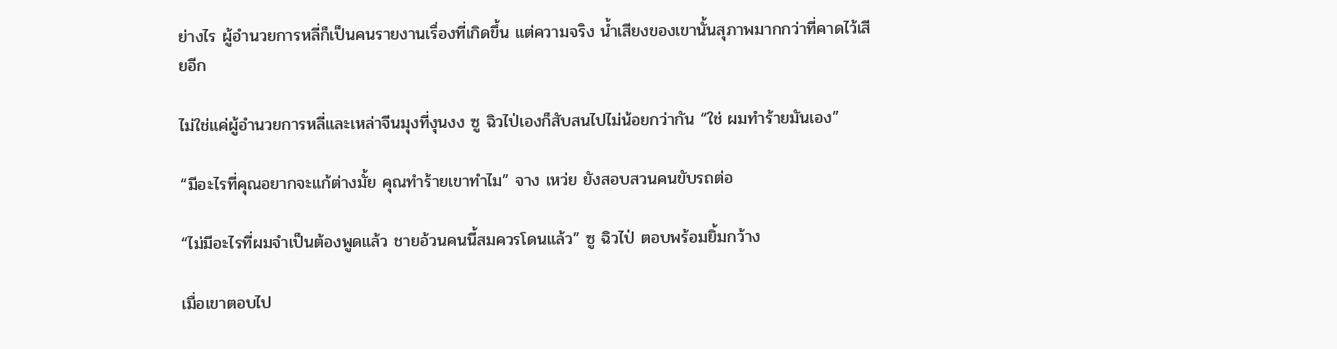ย่างไร ผู้อำนวยการหลี่ก็เป็นคนรายงานเรื่องที่เกิดขึ้น แต่ความจริง น้ำเสียงของเขานั้นสุภาพมากกว่าที่คาดไว้เสียอีก

ไม่ใช่แค่ผู้อำนวยการหลี่และเหล่าจีนมุงที่งุนงง ซู ฉิวไป่เองก็สับสนไปไม่น้อยกว่ากัน “ใช่ ผมทำร้ายมันเอง”

“มีอะไรที่คุณอยากจะแก้ต่างมั้ย คุณทำร้ายเขาทำไม” จาง เหว่ย ยังสอบสวนคนขับรถต่อ

“ไม่มีอะไรที่ผมจำเป็นต้องพูดแล้ว ชายอ้วนคนนี้สมควรโดนแล้ว” ซู ฉิวไป่ ตอบพร้อมยิ้มกว้าง

เมื่อเขาตอบไป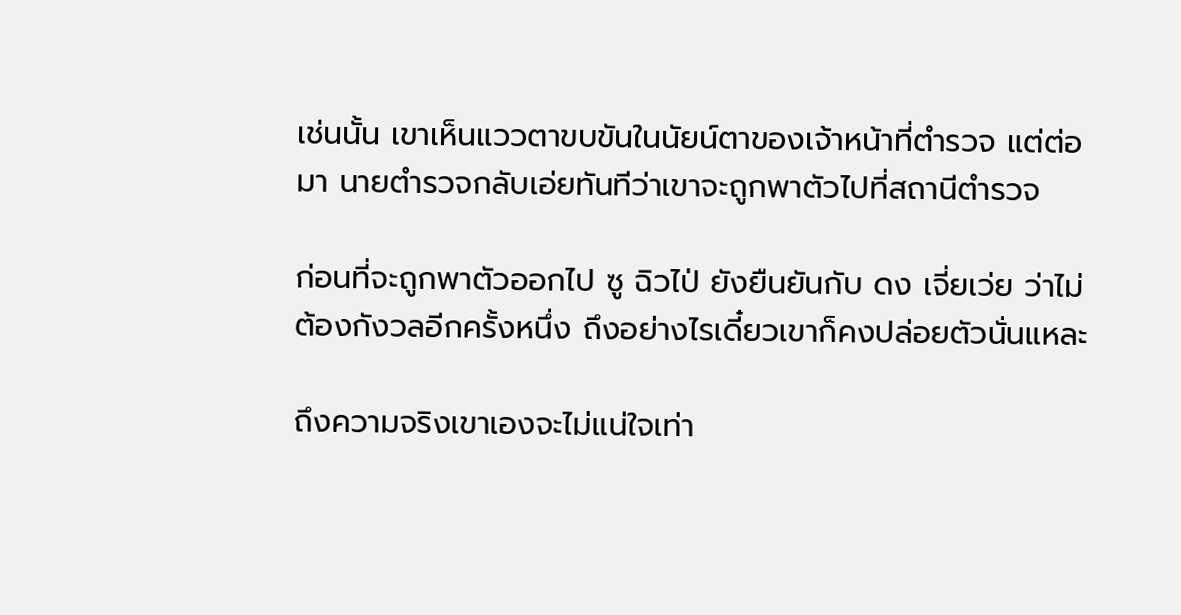เช่นนั้น เขาเห็นแววตาขบขันในนัยน์ตาของเจ้าหน้าที่ตำรวจ แต่ต่อมา นายตำรวจกลับเอ่ยทันทีว่าเขาจะถูกพาตัวไปที่สถานีตำรวจ

ก่อนที่จะถูกพาตัวออกไป ซู ฉิวไป่ ยังยืนยันกับ ดง เจี่ยเว่ย ว่าไม่ต้องกังวลอีกครั้งหนึ่ง ถึงอย่างไรเดี๋ยวเขาก็คงปล่อยตัวนั่นแหละ

ถึงความจริงเขาเองจะไม่แน่ใจเท่า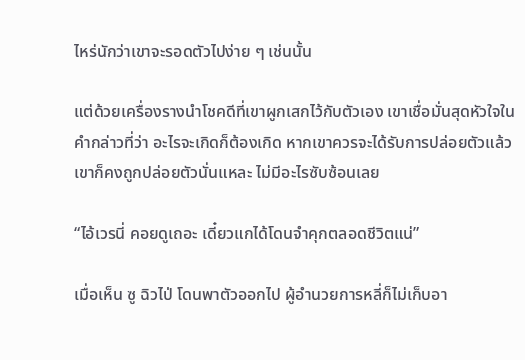ไหร่นักว่าเขาจะรอดตัวไปง่าย ๆ เช่นนั้น

แต่ด้วยเครื่องรางนำโชคดีที่เขาผูกเสกไว้กับตัวเอง เขาเชื่อมั่นสุดหัวใจในคำกล่าวที่ว่า อะไรจะเกิดก็ต้องเกิด หากเขาควรจะได้รับการปล่อยตัวแล้ว เขาก็คงถูกปล่อยตัวนั่นแหละ ไม่มีอะไรซับซ้อนเลย

“ไอ้เวรนี่ คอยดูเถอะ เดี๋ยวแกได้โดนจำคุกตลอดชีวิตแน่”

เมื่อเห็น ซู ฉิวไป่ โดนพาตัวออกไป ผู้อำนวยการหลี่ก็ไม่เก็บอา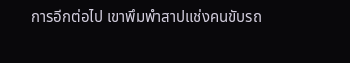การอีกต่อไป เขาพึมพำสาปแช่งคนขับรถ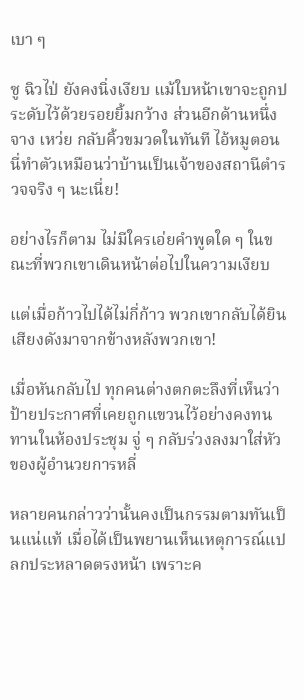เบา ๆ

ซู ฉิวไป่ ยังคงนิ่งเงียบ แม้ใบหน้าเขาจะถูกประดับไว้ด้วยรอยยิ้มกว้าง ส่วนอีกด้านหนึ่ง จาง เหว่ย กลับคิ้วขมวดในทันที ไอ้หมูตอนนี่ทำตัวเหมือนว่าบ้านเป็นเจ้าของสถานีตำรวจจริง ๆ นะเนี่ย!

อย่างไรก็ตาม ไม่มีใครเอ่ยคำพูดใด ๆ ในขณะที่พวกเขาเดินหน้าต่อไปในความเงียบ

แต่เมื่อก้าวไปได้ไม่กี่ก้าว พวกเขากลับได้ยินเสียงดังมาจากข้างหลังพวกเขา!

เมื่อหันกลับไป ทุกคนต่างตกตะลึงที่เห็นว่าป้ายประกาศที่เคยถูกแขวนไว้อย่างคงทนทานในห้องประชุม จู่ ๆ กลับร่วงลงมาใส่หัวของผู้อำนวยการหลี่

หลายคนกล่าวว่านั้นคงเป็นกรรมตามทันเป็นแน่แท้ เมื่อได้เป็นพยานเห็นเหตุการณ์แปลกประหลาดตรงหน้า เพราะค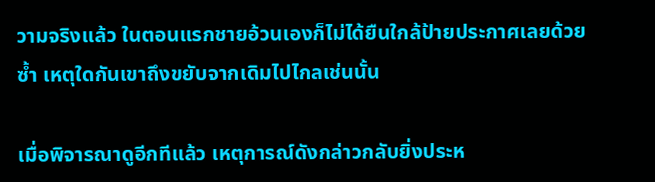วามจริงแล้ว ในตอนแรกชายอ้วนเองก็ไม่ได้ยืนใกล้ป้ายประกาศเลยด้วยซ้ำ เหตุใดกันเขาถึงขยับจากเดิมไปไกลเช่นนั้น

เมื่อพิจารณาดูอีกทีแล้ว เหตุการณ์ดังกล่าวกลับยิ่งประห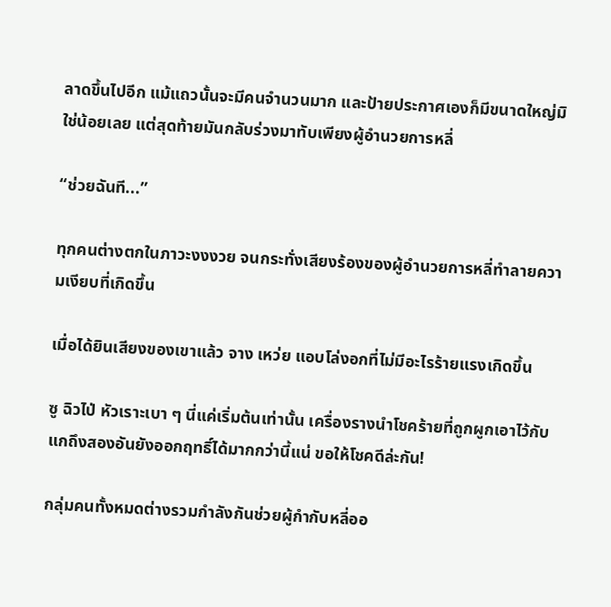ลาดขึ้นไปอีก แม้แถวนั้นจะมีคนจำนวนมาก และป้ายประกาศเองก็มีขนาดใหญ่มิใช่น้อยเลย แต่สุดท้ายมันกลับร่วงมาทับเพียงผู้อำนวยการหลี่

“ช่วยฉันที...”

ทุกคนต่างตกในภาวะงงงวย จนกระทั่งเสียงร้องของผู้อำนวยการหลี่ทำลายความเงียบที่เกิดขึ้น

เมื่อได้ยินเสียงของเขาแล้ว จาง เหว่ย แอบโล่งอกที่ไม่มีอะไรร้ายแรงเกิดขึ้น

ซู ฉิวไป่ หัวเราะเบา ๆ นี่แค่เริ่มต้นเท่านั้น เครื่องรางนำโชคร้ายที่ถูกผูกเอาไว้กับแกถึงสองอันยังออกฤทธิ์ได้มากกว่านี้แน่ ขอให้โชคดีล่ะกัน!

กลุ่มคนทั้งหมดต่างรวมกำลังกันช่วยผู้กำกับหลี่ออ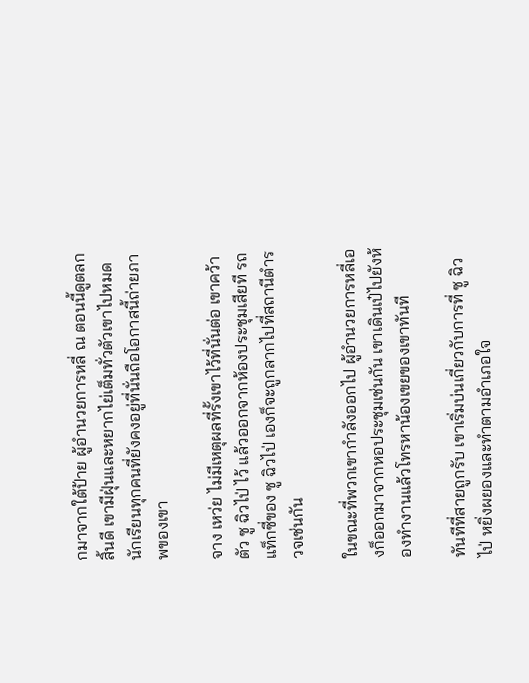กมาจากใต้ป้าย ผู้อำนวยการหลี่ ณ ตอนนี้ดูตลกสิ้นดี เขามีฝุ่นและหยากไย่เต็มทั่วตัวเขาไปหมด นักเรียนทุกคนที่ยังคงอยู่ที่นั่นถือโอกาสนี้ถ่ายภาพของเขา

จาง เหว่ย ไม่มีเหตุผลที่รั้งเขาไว้ที่นั่นต่อ เขาคว้าตัว ซู ฉิวไป่ ไว้ แล้วออกจากห้องประชุมเสียที รถแท็กซี่ของ ซู ฉิวไป่ เองก็จะถูกลากไปที่สถานีตำรวจเช่นกัน

ในขณะที่พวกเขากำลังออกไป ผู้อำนวยการหลี่เองก็ออกมาจากหอประชุมเช่นกัน เขาเดินเป๋ไปยังห้องทำงานแล้วโทรหาน้องเขยของเขาทันที

ทันทีที่สายถูกรับ เขาเริ่มบ่นเกี่ยวกับการที่ ซู ฉิวไป่ หยิ่งผยองและทำตามอำเภอใจ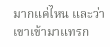มากแค่ไหน และว่าเขาเข้ามาแทรก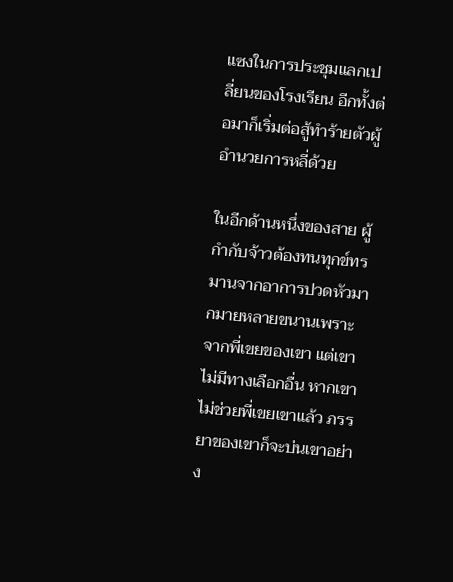แซงในการประชุมแลกเปลี่ยนของโรงเรียน อีกทั้งต่อมาก็เริ่มต่อสู้ทำร้ายตัวผู้อำนวยการหลี่ด้วย

ในอีกด้านหนึ่งของสาย ผู้กำกับจ้าวต้องทนทุกข์ทรมานจากอาการปวดหัวมากมายหลายขนานเพราะจากพี่เขยของเขา แต่เขาไม่มีทางเลือกอื่น หากเขาไม่ช่วยพี่เขยเขาแล้ว ภรรยาของเขาก็จะบ่นเขาอย่าง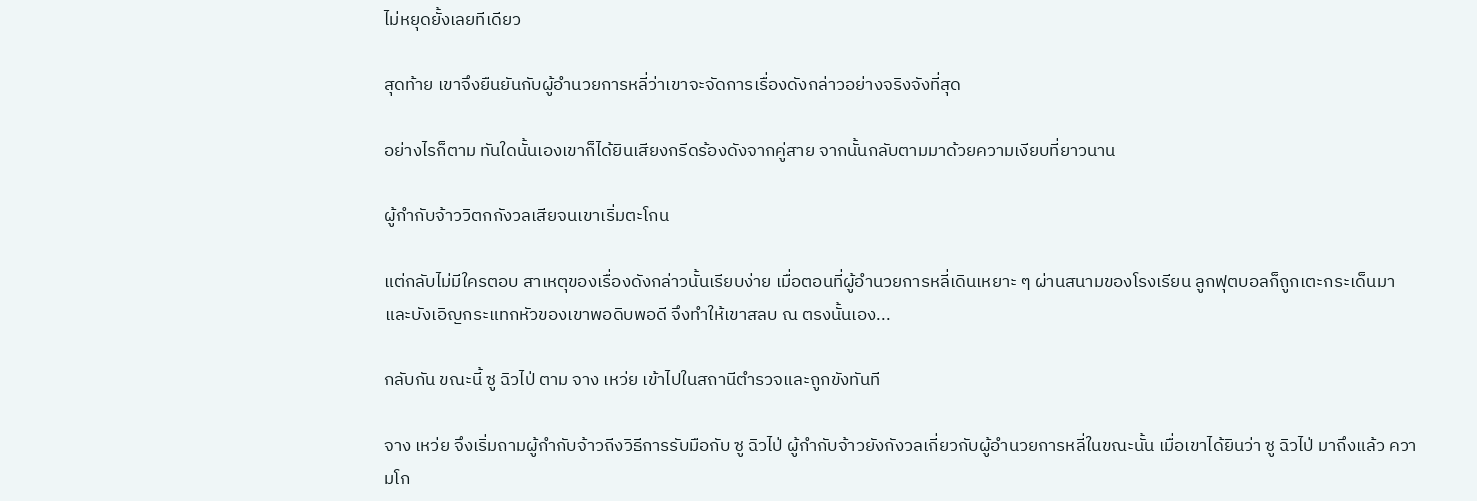ไม่หยุดยั้งเลยทีเดียว

สุดท้าย เขาจึงยืนยันกับผู้อำนวยการหลี่ว่าเขาจะจัดการเรื่องดังกล่าวอย่างจริงจังที่สุด

อย่างไรก็ตาม ทันใดนั้นเองเขาก็ได้ยินเสียงกรีดร้องดังจากคู่สาย จากนั้นกลับตามมาด้วยความเงียบที่ยาวนาน

ผู้กำกับจ้าววิตกกังวลเสียจนเขาเริ่มตะโกน

แต่กลับไม่มีใครตอบ สาเหตุของเรื่องดังกล่าวนั้นเรียบง่าย เมื่อตอนที่ผู้อำนวยการหลี่เดินเหยาะ ๆ ผ่านสนามของโรงเรียน ลูกฟุตบอลก็ถูกเตะกระเด็นมา และบังเอิญกระแทกหัวของเขาพอดิบพอดี จึงทำให้เขาสลบ ณ ตรงนั้นเอง...

กลับกัน ขณะนี้ ซู ฉิวไป่ ตาม จาง เหว่ย เข้าไปในสถานีตำรวจและถูกขังทันที

จาง เหว่ย จึงเริ่มถามผู้กำกับจ้าวถีงวิธีการรับมือกับ ซู ฉิวไป่ ผู้กำกับจ้าวยังกังวลเกี่ยวกับผู้อำนวยการหลี่ในขณะนั้น เมื่อเขาได้ยินว่า ซู ฉิวไป่ มาถึงแล้ว ความโก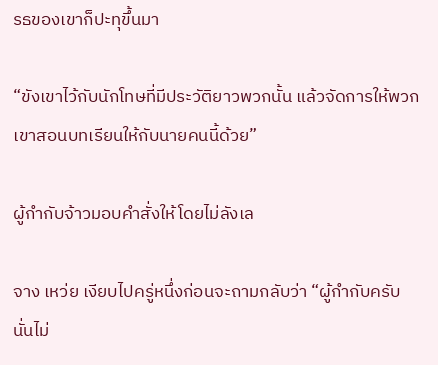รธของเขาก็ปะทุขึ้นมา

“ขังเขาไว้กับนักโทษที่มีประวัติยาวพวกนั้น แล้วจัดการให้พวกเขาสอนบทเรียนให้กับนายคนนี้ด้วย”

ผู้กำกับจ้าวมอบคำสั่งให้โดยไม่ลังเล

จาง เหว่ย เงียบไปครู่หนึ่งก่อนจะถามกลับว่า “ผู้กำกับครับ นั่นไม่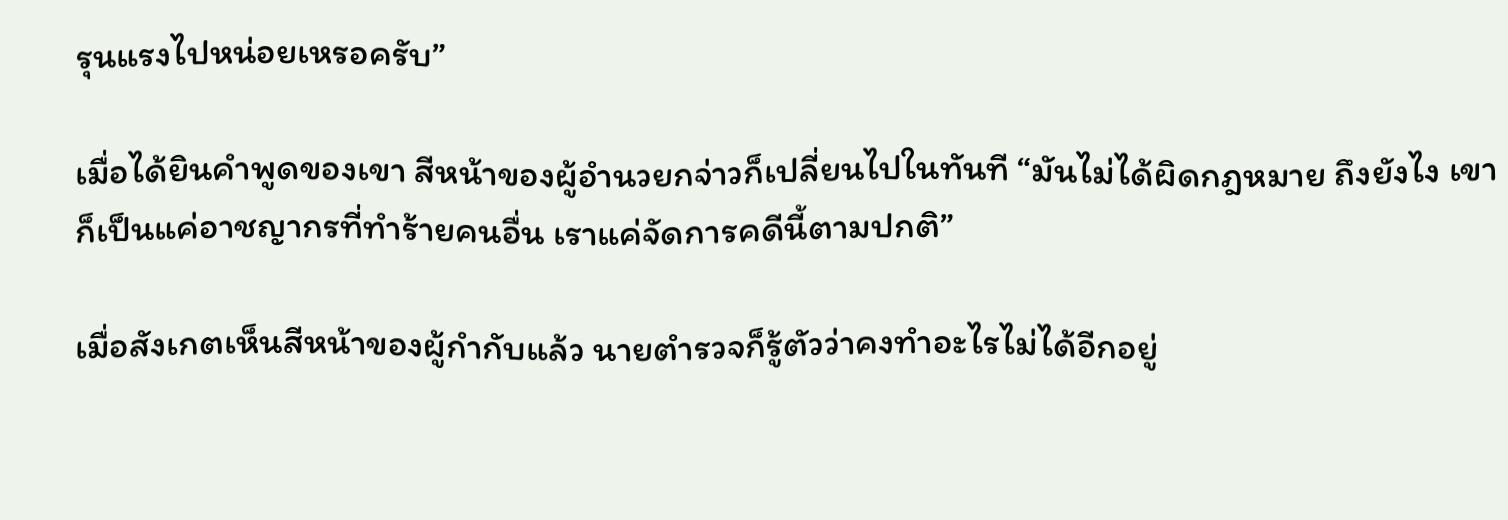รุนแรงไปหน่อยเหรอครับ”

เมื่อได้ยินคำพูดของเขา สีหน้าของผู้อำนวยกจ่าวก็เปลี่ยนไปในทันที “มันไม่ได้ผิดกฎหมาย ถึงยังไง เขาก็เป็นแค่อาชญากรที่ทำร้ายคนอื่น เราแค่จัดการคดีนี้ตามปกติ”

เมื่อสังเกตเห็นสีหน้าของผู้กำกับแล้ว นายตำรวจก็รู้ตัวว่าคงทำอะไรไม่ได้อีกอยู่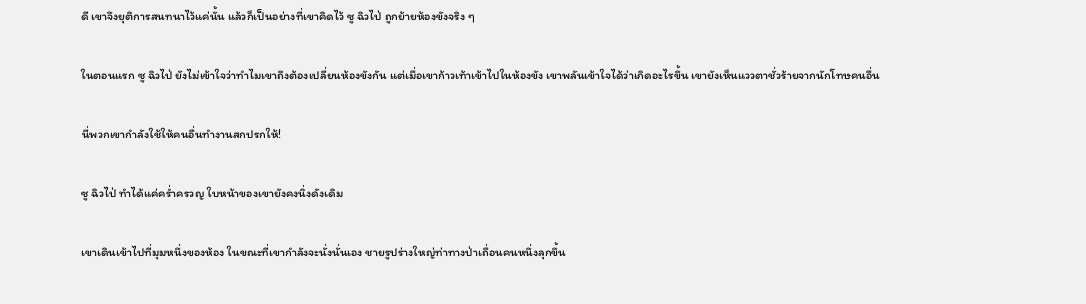ดี เขาจึงยุติการสนทนาไว้แค่นั้น แล้วก็เป็นอย่างที่เขาคิดไว้ ซู ฉิวไป่ ถูกย้ายห้องขังจริง ๆ

ในตอนแรก ซู ฉิวไป่ ยังไม่เข้าใจว่าทำไมเขาถึงต้องเปลี่ยนห้องขังกัน แต่เมื่อเขาก้าวเท้าเข้าไปในห้องขัง เขาพลันเข้าใจได้ว่าเกิดอะไรขึ้น เขายังเห็นแววตาชั่วร้ายจากนักโทษคนอื่น

นี่พวกเขากำลังใช้ให้คนอื่นทำงานสกปรกให้!

ซู ฉิวไป่ ทำได้แค่คร่ำครวญ ใบหน้าของเขายังคงนิ่งดังเดิม

เขาเดินเข้าไปที่มุมหนึ่งของห้อง ในขณะที่เขากำลังจะนั่งนั่นเอง ชายรูปร่างใหญ่ท่าทางป่าเถื่อนคนหนึ่งลุกขึ้น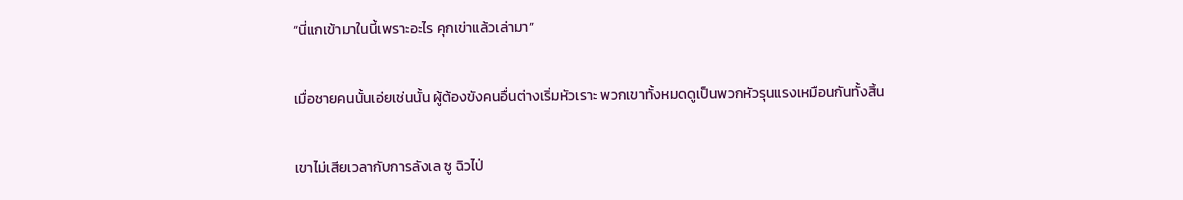“นี่แกเข้ามาในนี้เพราะอะไร คุกเข่าแล้วเล่ามา”

เมื่อชายคนนั้นเอ่ยเช่นนั้น ผู้ต้องขังคนอื่นต่างเริ่มหัวเราะ พวกเขาทั้งหมดดูเป็นพวกหัวรุนแรงเหมือนกันทั้งสิ้น

เขาไม่เสียเวลากับการลังเล ซู ฉิวไป่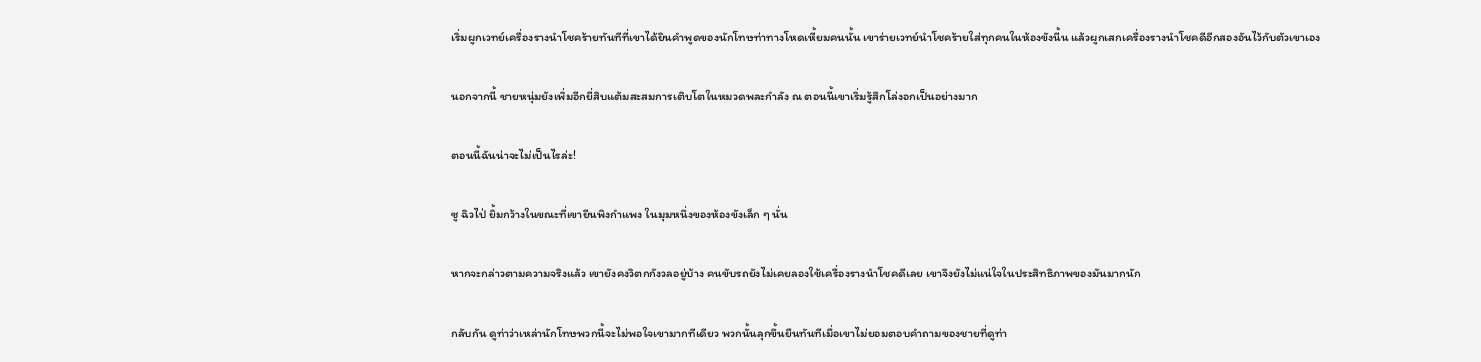เริ่มผูกเวทย์เครื่องรางนำโชคร้ายทันทีที่เขาได้ยินคำพูดของนักโทษท่าทางโหดเหี้ยมคนนั้น เขาร่ายเวทย์นำโชคร้ายใส่ทุกคนในห้องขังนี้น แล้วผูกเสกเครื่องรางนำโชคดีอีกสองอันไว้กับตัวเขาเอง

นอกจากนี้ ชายหนุ่มยังเพิ่มอีกยี่สิบแต้มสะสมการเติบโตในหมวดพละกำลัง ณ ตอนนี้เขาเริ่มรู้สึกโล่งอกเป็นอย่างมาก

ตอนนี้ฉันน่าจะไม่เป็นไรล่ะ!

ซู ฉิวไป่ ยิ้มกว้างในขณะที่เขายีนพิงกำแพง ในมุมหนึ่งของห้องขังเล็ก ๆ นั่น

หากจะกล่าวตามความจริงแล้ว เขายังคงวิตกกังวลอยู่บ้าง คนขับรถยังไม่เคยลองใช้เครื่องรางนำโชคดีเลย เขาจึงยังไม่แน่ใจในประสิทธิภาพของมันมากนัก

กลับกัน ดูท่าว่าเหล่านักโทษพวกนี้จะไม่พอใจเขามากทีเดียว พวกนั้นลุกขึ้นยืนทันทีเมื่อเขาไม่ยอมตอบคำถามของชายที่ดูท่า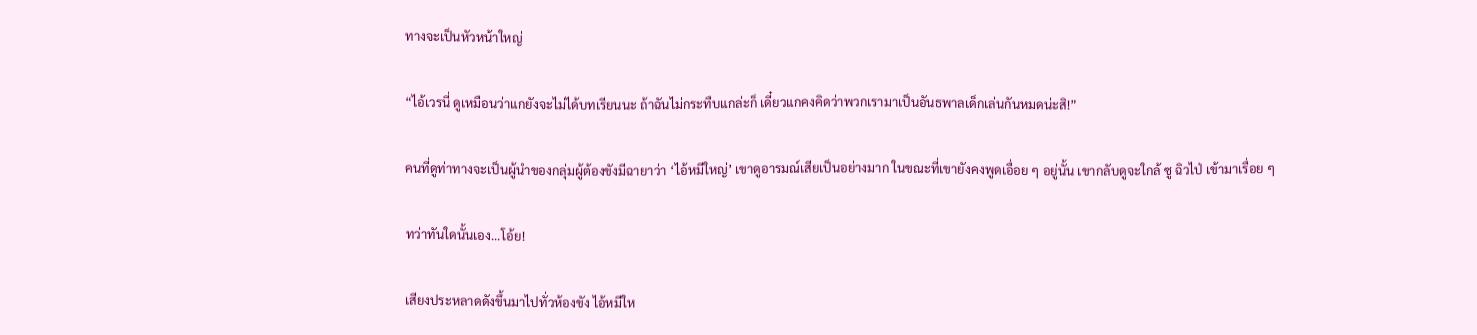ทางจะเป็นหัวหน้าใหญ่

“ไอ้เวรนี่ ดูเหมือนว่าแกยังจะไม่ได้บทเรียนนะ ถ้าฉันไม่กระทืบแกล่ะก็ เดี๋ยวแกคงคิดว่าพวกเรามาเป็นอันธพาลเด็กเล่นกันหมดน่ะสิ!”

คนที่ดูท่าทางจะเป็นผู้นำของกลุ่มผู้ต้องขังมีฉายาว่า ‘ไอ้หมีใหญ่’ เขาดูอารมณ์เสียเป็นอย่างมาก ในขณะที่เขายังคงพูดเอื่อย ๆ อยู่นั้น เขากลับดูจะใกล้ ซู ฉิวไป่ เข้ามาเรื่อย ๆ

ทว่าทันใดนั้นเอง...โอ้ย!

เสียงประหลาดดังขึ้นมาไปทั่วห้องขัง ไอ้หมีให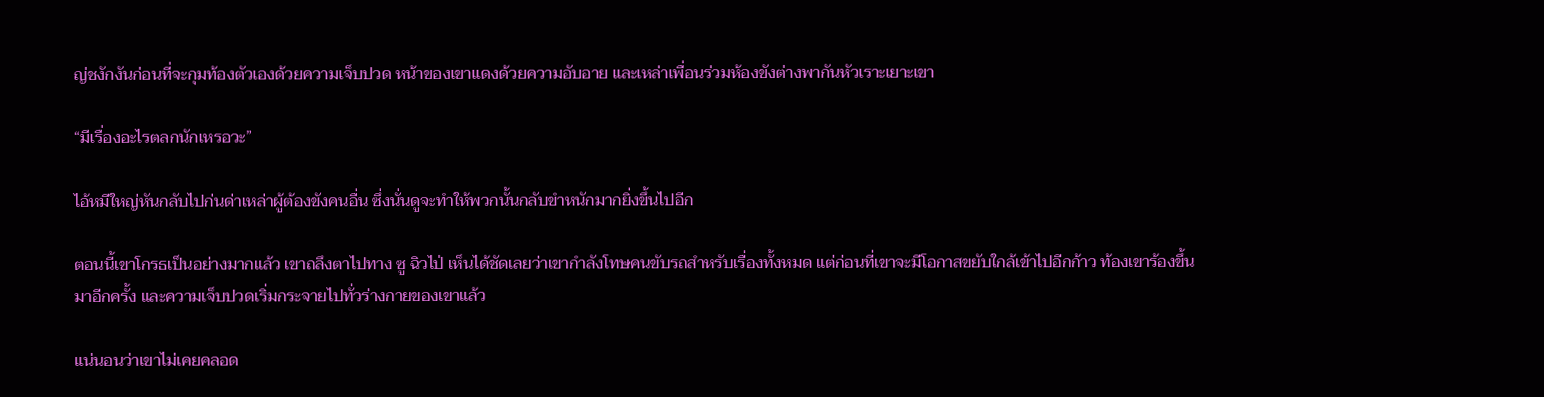ญ่ชงักงันก่อนที่จะกุมท้องตัวเองด้วยความเจ็บปวด หน้าของเขาแดงด้วยความอับอาย และเหล่าเพื่อนร่วมห้องขังต่างพากันหัวเราะเยาะเขา

“มีเรื่องอะไรตลกนักเหรอวะ”

ไอ้หมีใหญ่หันกลับไปก่นด่าเหล่าผู้ต้องขังคนอื่น ซึ่งนั่นดูจะทำให้พวกนั้นกลับขำหนักมากยิ่งขึ้นไปอีก

ตอนนี้เขาโกรธเป็นอย่างมากแล้ว เขาถลึงตาไปทาง ซู ฉิวไป่ เห็นได้ชัดเลยว่าเขากำลังโทษคนขับรถสำหรับเรื่องทั้งหมด แต่ก่อนที่เขาจะมีโอกาสขยับใกล้เข้าไปอีกก้าว ท้องเขาร้องขึ้นมาอีกครั้ง และความเจ็บปวดเริ่มกระจายไปทั่วร่างกายของเขาแล้ว

แน่นอนว่าเขาไม่เคยคลอด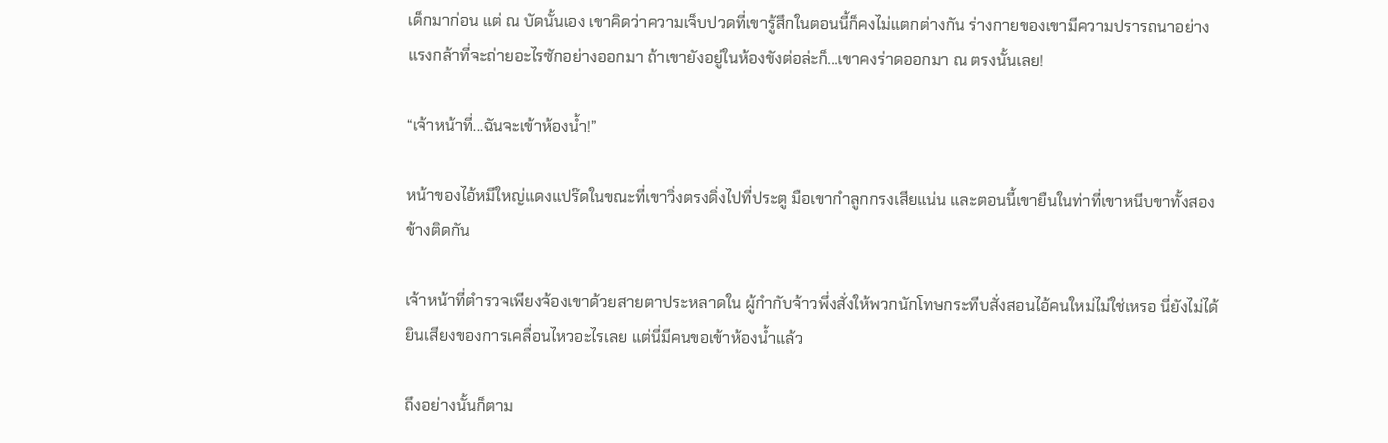เด็กมาก่อน แต่ ณ บัดนั้นเอง เขาคิดว่าความเจ็บปวดที่เขารู้สึกในตอนนี้ก็คงไม่แตกต่างกัน ร่างกายของเขามีความปรารถนาอย่างแรงกล้าที่จะถ่ายอะไรซักอย่างออกมา ถ้าเขายังอยู่ในห้องขังต่อล่ะก็...เขาคงร่าดออกมา ณ ตรงนั้นเลย!

“เจ้าหน้าที่...ฉันจะเข้าห้องน้ำ!”

หน้าของไอ้หมีใหญ่แดงแปร๊ดในขณะที่เขาวิ่งตรงดิ่งไปที่ประตู มือเขากำลูกกรงเสียแน่น และตอนนี้เขายืนในท่าที่เขาหนีบขาทั้งสองข้างติดกัน

เจ้าหน้าที่ตำรวจเพียงจ้องเขาด้วยสายตาประหลาดใน ผู้กำกับจ้าวพึ่งสั่งให้พวกนักโทษกระทีบสั่งสอนไอ้คนใหม่ไม่ใช่เหรอ นี่ยังไม่ได้ยินเสียงของการเคลื่อนไหวอะไรเลย แต่นี่มีคนขอเข้าห้องน้ำแล้ว

ถึงอย่างนั้นก็ตาม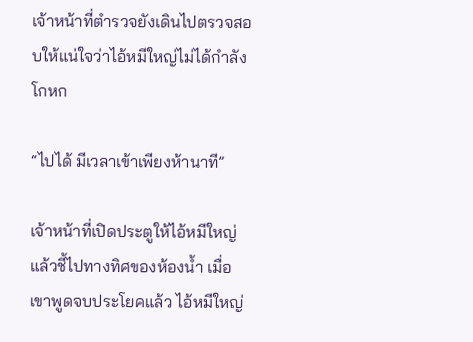เจ้าหน้าที่ตำรวจยังเดินไปตรวจสอบให้แน่ใจว่าไอ้หมีใหญ่ไม่ได้กำลังโกหก

“ไปได้ มีเวลาเข้าเพียงห้านาที”

เจ้าหน้าที่เปิดประตูให้ไอ้หมีใหญ่แล้วชี้ไปทางทิศของห้องน้ำ เมื่อเขาพูดจบประโยคแล้ว ไอ้หมีใหญ่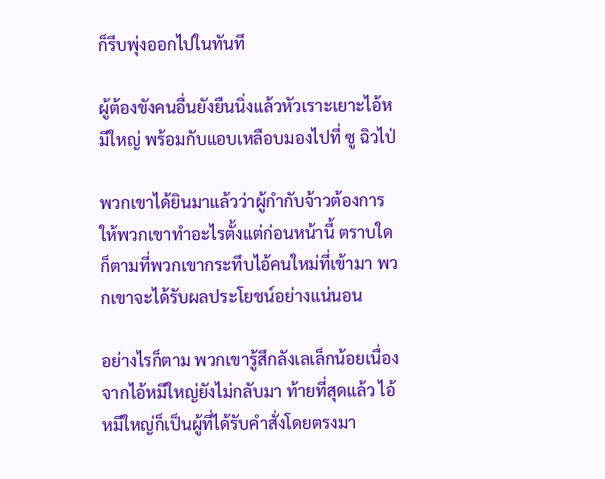ก็รีบพุ่งออกไปในทันที

ผู้ต้องขังคนอื่นยังยืนนิ่งแล้วหัวเราะเยาะไอ้หมีใหญ่ พร้อมกับแอบเหลือบมองไปที่ ซู ฉิวไป่

พวกเขาได้ยินมาแล้วว่าผู้กำกับจ้าวต้องการให้พวกเขาทำอะไรตั้งแต่ก่อนหน้านี้ ตราบใดก็ตามที่พวกเขากระทึบไอ้คนใหม่ที่เข้ามา พวกเขาจะได้รับผลประโยชน์อย่างแน่นอน

อย่างไรก็ตาม พวกเขารู้สึกลังเลเล็กน้อยเนื่องจากไอ้หมีใหญ่ยังไม่กลับมา ท้ายที่สุดแล้ว ไอ้หมีใหญ่ก็เป็นผู้ที่ได้รับคำสั่งโดยตรงมา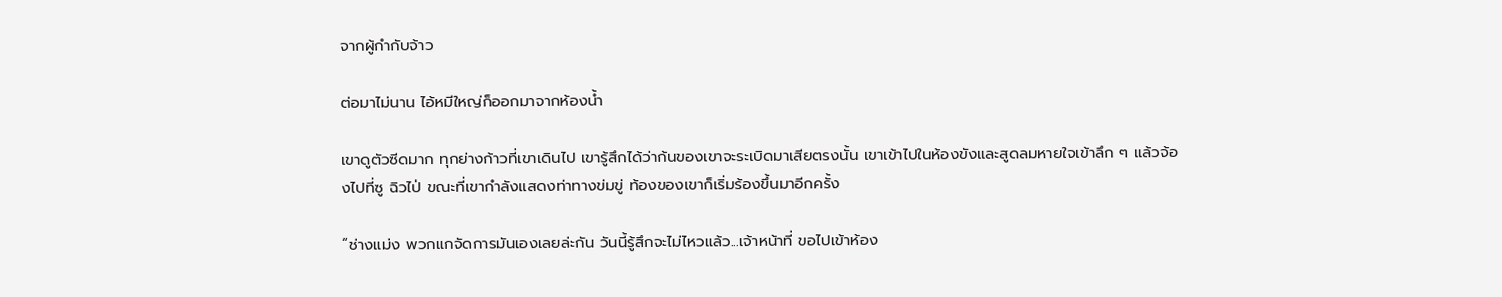จากผู้กำกับจ้าว

ต่อมาไม่นาน ไอ้หมีใหญ่ก็ออกมาจากห้องน้ำ

เขาดูตัวซีดมาก ทุกย่างก้าวที่เขาเดินไป เขารู้สึกได้ว่าก้นของเขาจะระเบิดมาเสียตรงนั้น เขาเข้าไปในห้องขังและสูดลมหายใจเข้าลึก ๆ แล้วจ้องไปที่ซู ฉิวไป่ ขณะที่เขากำลังแสดงท่าทางข่มขู่ ท้องของเขาก็เริ่มร้องขึ้นมาอีกครั้ง

“ช่างแม่ง พวกแกจัดการมันเองเลยล่ะกัน วันนี้รู้สึกจะไม่ไหวแล้ว...เจ้าหน้าที่ ขอไปเข้าห้อง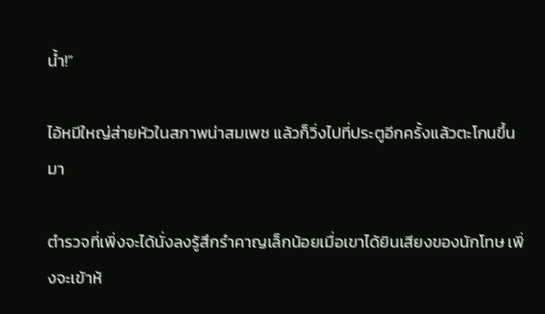น้ำ!”

ไอ้หมีใหญ่ส่ายหัวในสภาพน่าสมเพช แล้วก็วิ่งไปที่ประตูอีกครั้งแล้วตะโกนขึ้นมา

ตำรวจที่เพิ่งจะได้นั่งลงรู้สึกรำคาญเล็กน้อยเมื่อเขาได้ยินเสียงของนักโทษ เพิ่งจะเข้าห้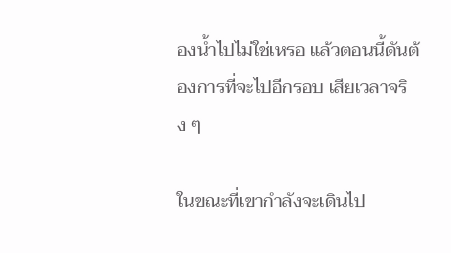องน้ำไปไม่ใช่เหรอ แล้วตอนนี้ดันต้องการที่จะไปอีกรอบ เสียเวลาจริง ๆ

ในขณะที่เขากำลังจะเดินไป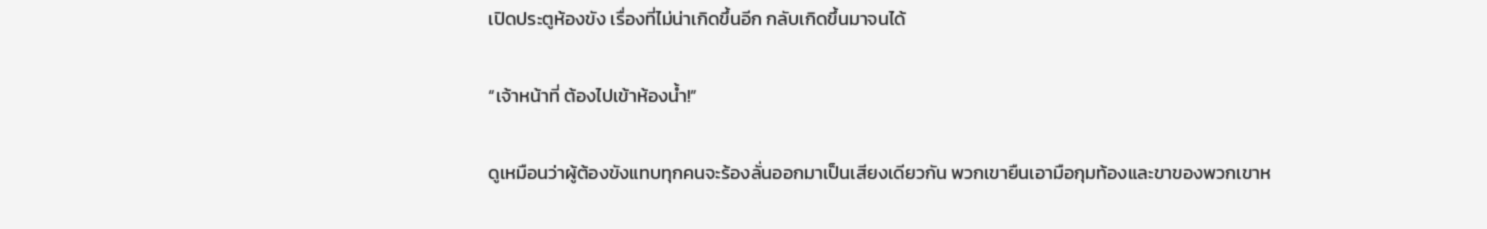เปิดประตูห้องขัง เรื่องที่ไม่น่าเกิดขึ้นอีก กลับเกิดขึ้นมาจนได้

“เจ้าหน้าที่ ต้องไปเข้าห้องน้ำ!”

ดูเหมือนว่าผู้ต้องขังแทบทุกคนจะร้องลั่นออกมาเป็นเสียงเดียวกัน พวกเขายืนเอามือกุมท้องและขาของพวกเขาห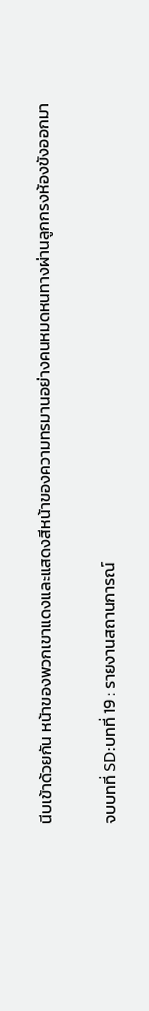นีบเข้าด้วยกัน หน้าของพวกเขาแดงและแสดงสีหน้าของความทรมานอย่างคนหมดหนทางผ่านลูกกรงห้องขังออกมา

จบบทที่ SD:บทที่ 19 : รายงานสถานการณ์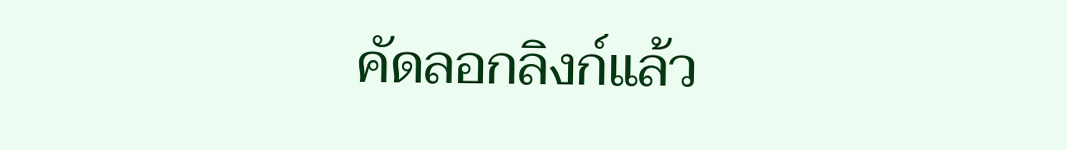คัดลอกลิงก์แล้ว